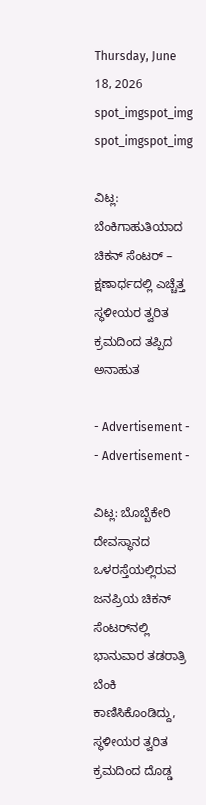Thursday, June 18, 2026
spot_imgspot_img
spot_imgspot_img

ವಿಟ್ಲ: ಬೆಂಕಿಗಾಹುತಿಯಾದ ಚಿಕನ್ ಸೆಂಟರ್ – ಕ್ಷಣಾರ್ಧದಲ್ಲಿ ಎಚ್ಚೆತ್ತ ಸ್ಥಳೀಯರ ತ್ವರಿತ ಕ್ರಮದಿಂದ ತಪ್ಪಿದ ಅನಾಹುತ

- Advertisement -
- Advertisement -

ವಿಟ್ಲ: ಬೊಬ್ಬೆಕೇರಿ ದೇವಸ್ಥಾನದ ಒಳರಸ್ತೆಯಲ್ಲಿರುವ ಜನಪ್ರಿಯ ಚಿಕನ್ ಸೆಂಟರ್‌ನಲ್ಲಿ ಭಾನುವಾರ ತಡರಾತ್ರಿ ಬೆಂಕಿ ಕಾಣಿಸಿಕೊಂಡಿದ್ದು, ಸ್ಥಳೀಯರ ತ್ವರಿತ ಕ್ರಮದಿಂದ ದೊಡ್ಡ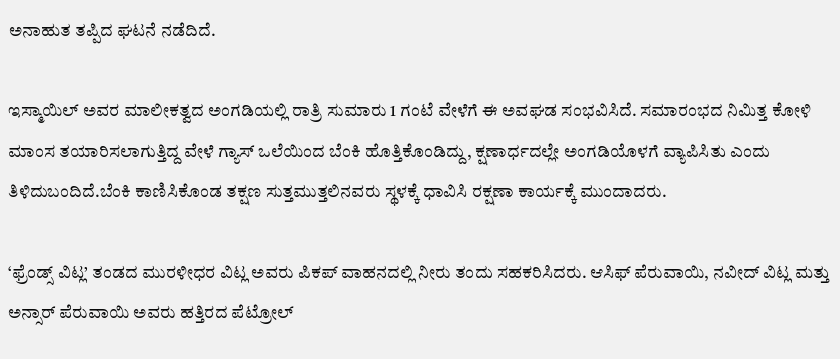ಅನಾಹುತ ತಪ್ಪಿದ ಘಟನೆ ನಡೆದಿದೆ.

ಇಸ್ಮಾಯಿಲ್ ಅವರ ಮಾಲೀಕತ್ವದ ಅಂಗಡಿಯಲ್ಲಿ ರಾತ್ರಿ ಸುಮಾರು 1 ಗಂಟೆ ವೇಳೆಗೆ ಈ ಅವಘಡ ಸಂಭವಿಸಿದೆ. ಸಮಾರಂಭದ ನಿಮಿತ್ತ ಕೋಳಿ ಮಾಂಸ ತಯಾರಿಸಲಾಗುತ್ತಿದ್ದ ವೇಳೆ ಗ್ಯಾಸ್ ಒಲೆಯಿಂದ ಬೆಂಕಿ ಹೊತ್ತಿಕೊಂಡಿದ್ದು, ಕ್ಷಣಾರ್ಧದಲ್ಲೇ ಅಂಗಡಿಯೊಳಗೆ ವ್ಯಾಪಿಸಿತು ಎಂದು ತಿಳಿದುಬಂದಿದೆ.ಬೆಂಕಿ ಕಾಣಿಸಿಕೊಂಡ ತಕ್ಷಣ ಸುತ್ತಮುತ್ತಲಿನವರು ಸ್ಥಳಕ್ಕೆ ಧಾವಿಸಿ ರಕ್ಷಣಾ ಕಾರ್ಯಕ್ಕೆ ಮುಂದಾದರು.

‘ಫ್ರೆಂಡ್ಸ್ ವಿಟ್ಲ’ ತಂಡದ ಮುರಳೀಧರ ವಿಟ್ಲ ಅವರು ಪಿಕಪ್ ವಾಹನದಲ್ಲಿ ನೀರು ತಂದು ಸಹಕರಿಸಿದರು. ಆಸಿಫ್ ಪೆರುವಾಯಿ, ನವೀದ್ ವಿಟ್ಲ ಮತ್ತು ಅನ್ಸಾರ್ ಪೆರುವಾಯಿ ಅವರು ಹತ್ತಿರದ ಪೆಟ್ರೋಲ್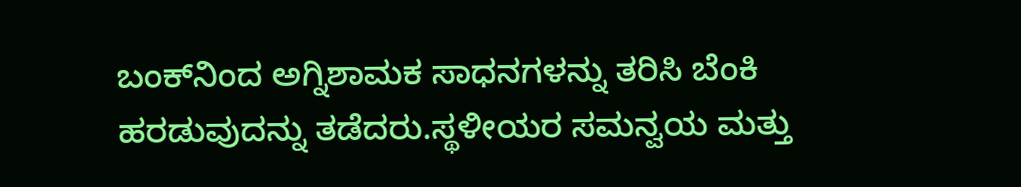ಬಂಕ್‌ನಿಂದ ಅಗ್ನಿಶಾಮಕ ಸಾಧನಗಳನ್ನು ತರಿಸಿ ಬೆಂಕಿ ಹರಡುವುದನ್ನು ತಡೆದರು.ಸ್ಥಳೀಯರ ಸಮನ್ವಯ ಮತ್ತು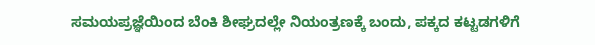ಸಮಯಪ್ರಜ್ಞೆಯಿಂದ ಬೆಂಕಿ ಶೀಘ್ರದಲ್ಲೇ ನಿಯಂತ್ರಣಕ್ಕೆ ಬಂದು, ಪಕ್ಕದ ಕಟ್ಟಡಗಳಿಗೆ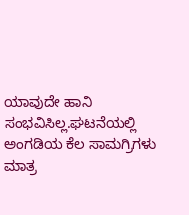ಯಾವುದೇ ಹಾನಿ ಸಂಭವಿಸಿಲ್ಲ.ಘಟನೆಯಲ್ಲಿ ಅಂಗಡಿಯ ಕೆಲ ಸಾಮಗ್ರಿಗಳು ಮಾತ್ರ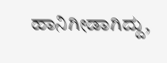ಹಾನಿಗೀಡಾಗಿದ್ದು,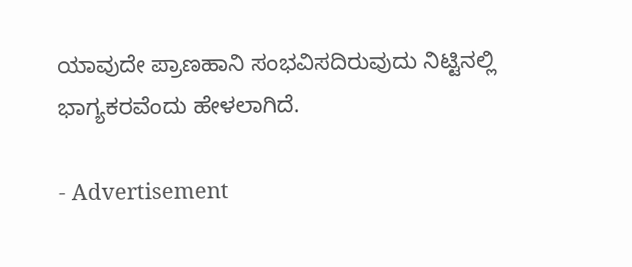ಯಾವುದೇ ಪ್ರಾಣಹಾನಿ ಸಂಭವಿಸದಿರುವುದು ನಿಟ್ಟಿನಲ್ಲಿ ಭಾಗ್ಯಕರವೆಂದು ಹೇಳಲಾಗಿದೆ.

- Advertisement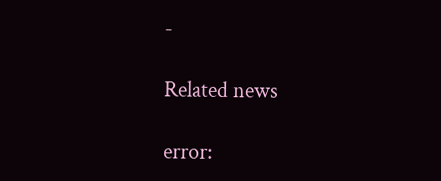-

Related news

error: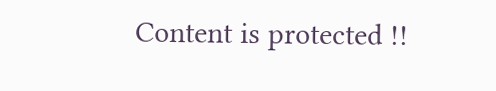Content is protected !!